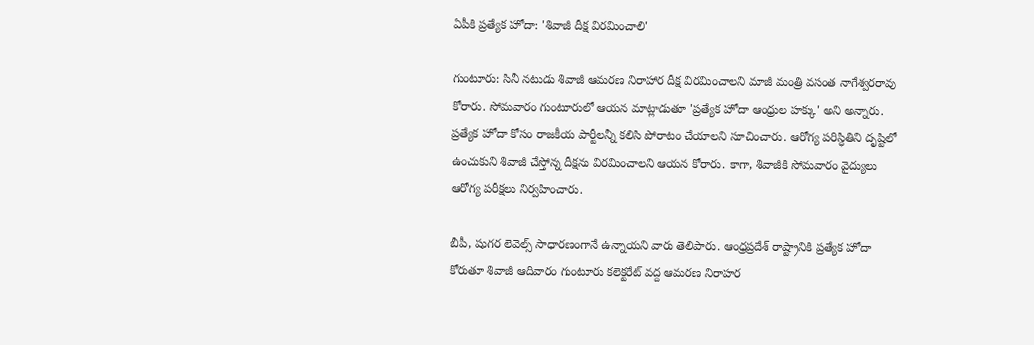ఏపీకి ప్రత్యేక హోదా: 'శివాజీ దీక్ష విరమించాలి'

గుంటూరు: సినీ నటుడు శివాజీ ఆమరణ నిరాహార దీక్ష విరమించాలని మాజీ మంత్రి వసంత నాగేశ్వరరావు కోరారు. సోమవారం గుంటూరులో ఆయన మాట్లాడుతూ 'ప్రత్యేక హోదా ఆంధ్రుల హక్కు' అని అన్నారు. ప్రత్యేక హోదా కోసం రాజకీయ పార్టీలన్నీ కలిసి పోరాటం చేయాలని సూచించారు. ఆరోగ్య పరిస్ధితిని దృష్టిలో ఉంచుకుని శివాజీ చేస్తోన్న దీక్షను విరమించాలని ఆయన కోరారు. కాగా, శివాజీకి సోమవారం వైద్యులు ఆరోగ్య పరీక్షలు నిర్వహించారు.

బీపీ, షుగర లెవెల్స్ సాధారణంగానే ఉన్నాయని వారు తెలిపారు. ఆంధ్రప్రదేశ్ రాష్ట్రానికి ప్రత్యేక హోదా కోరుతూ శివాజీ ఆదివారం గుంటూరు కలెక్టరేట్ వద్ద ఆమరణ నిరాహర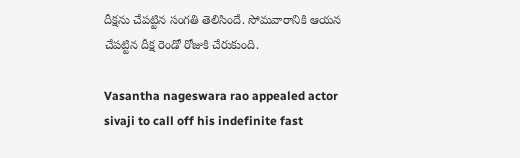దీక్షను చేపట్టిన సంగతి తెలిసిందే. సోమవారానికి ఆయన చేపట్టిన దీక్ష రెండో రోజుకి చేరుకుంది.

Vasantha nageswara rao appealed actor sivaji to call off his indefinite fast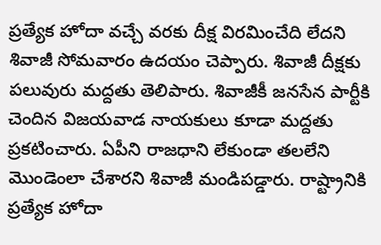ప్రత్యేక హోదా వచ్చే వరకు దీక్ష విరమించేది లేదని శివాజీ సోమవారం ఉదయం చెప్పారు. శివాజీ దీక్షకు పలువురు మద్దతు తెలిపారు. శివాజీకీ జనసేన పార్టీకి చెందిన విజయవాడ నాయకులు కూడా మద్దతు ప్రకటించారు. ఏపీని రాజధాని లేకుండా తలలేని మొండెంలా చేశారని శివాజీ మండిపడ్డారు. రాష్ట్రానికి ప్రత్యేక హోదా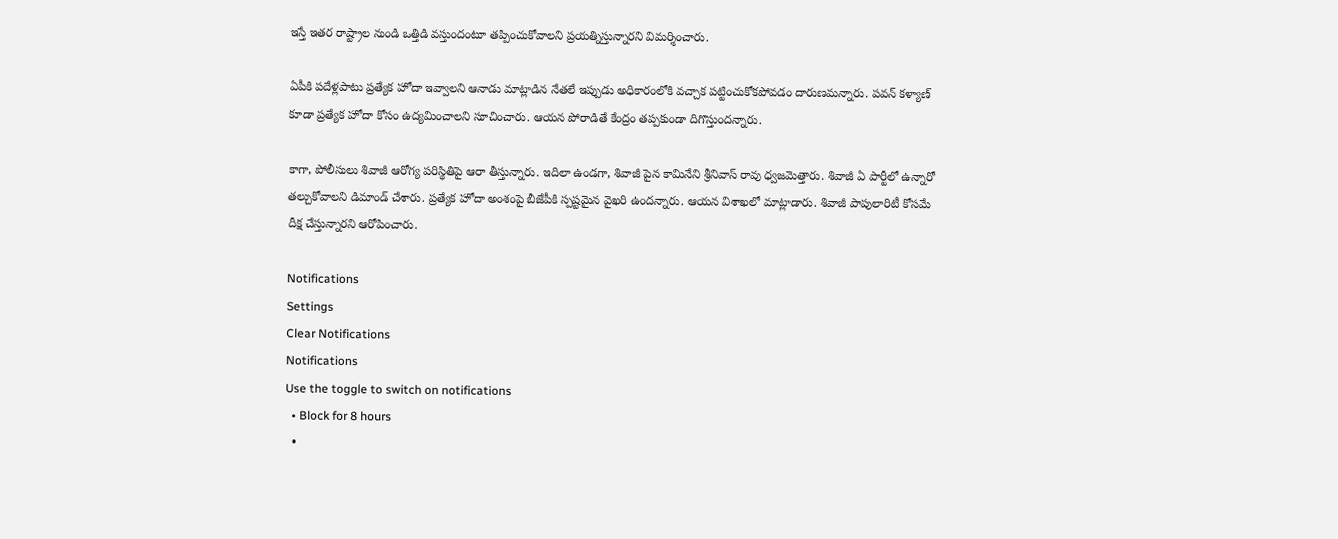ఇస్తే ఇతర రాష్ట్రాల నుండి ఒత్తిడి వస్తుందంటూ తప్పించుకోవాలని ప్రయత్నిస్తున్నారని విమర్శించారు.

ఏపీకి పదేళ్లపాటు ప్రత్యేక హోదా ఇవ్వాలని ఆనాడు మాట్లాడిన నేతలే ఇప్పుడు అధికారంలోకి వచ్చాక పట్టించుకోకపోవడం దారుణమన్నారు. పవన్ కళ్యాణ్ కూడా ప్రత్యేక హోదా కోసం ఉద్యమించాలని సూచించారు. ఆయన పోరాడితే కేంద్రం తప్పకుండా దిగొస్తుందన్నారు.

కాగా, పోలీసులు శివాజీ ఆరోగ్య పరిస్థితిపై ఆరా తీస్తున్నారు. ఇదిలా ఉండగా, శివాజీ పైన కామినేని శ్రీనివాస్ రావు ధ్వజమెత్తారు. శివాజీ ఏ పార్టీలో ఉన్నారో తల్చుకోవాలని డిమాండ్ చేశారు. ప్రత్యేక హోదా అంశంపై బీజేపీకి స్పష్టమైన వైఖరి ఉందన్నారు. ఆయన విశాఖలో మాట్లాడారు. శివాజీ పాపులారిటీ కోసమే దీక్ష చేస్తున్నారని ఆరోపించారు.

Notifications
Settings
Clear Notifications
Notifications
Use the toggle to switch on notifications
  • Block for 8 hours
  •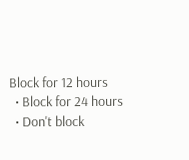Block for 12 hours
  • Block for 24 hours
  • Don't block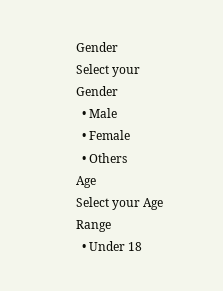Gender
Select your Gender
  • Male
  • Female
  • Others
Age
Select your Age Range
  • Under 18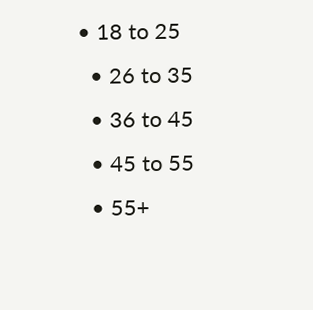• 18 to 25
  • 26 to 35
  • 36 to 45
  • 45 to 55
  • 55+